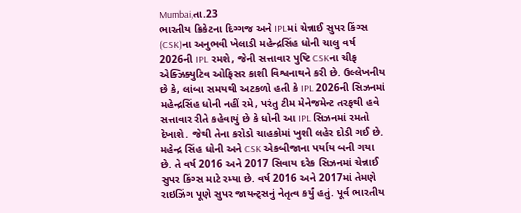Mumbai,તા.23
ભારતીય ક્રિકેટના દિગ્ગજ અને IPLમાં ચેન્નાઈ સુપર કિંગ્સ (CSK)ના અનુભવી ખેલાડી મહેન્દ્રસિંહ ધોની ચાલુ વર્ષ 2026ની IPL રમશે, જેની સત્તાવાર પુષ્ટિ CSKના ચીફ એક્ઝિક્યુટિવ ઓફિસર કાશી વિશ્વનાથને કરી છે. ઉલ્લેખનીય છે કે, લાંબા સમયથી અટકળો હતી કે IPL 2026ની સિઝનમાં મહેન્દ્રસિંહ ધોની નહીં રમે, પરંતુ ટીમ મેનેજમેન્ટ તરફથી હવે સત્તાવાર રીતે કહેવાયું છે કે ધોની આ IPL સિઝનમાં રમતો દેખાશે. જેથી તેના કરોડો ચાહકોમાં ખુશી લહેર દોડી ગઈ છે.
મહેન્દ્ર સિંહ ધોની અને CSK એકબીજાના પર્યાય બની ગયા છે. તે વર્ષ 2016 અને 2017 સિવાય દરેક સિઝનમાં ચેન્નાઈ સુપર કિંગ્સ માટે રમ્યા છે. વર્ષ 2016 અને 2017માં તેમણે રાઇઝિંગ પૂણે સુપર જાયન્ટ્સનું નેતૃત્વ કર્યું હતું. પૂર્વ ભારતીય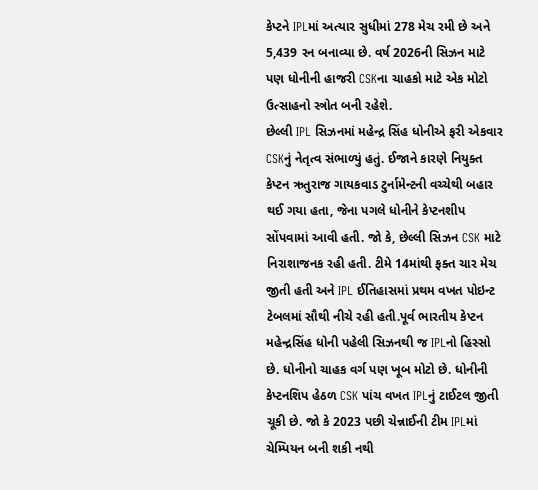કેપ્ટને IPLમાં અત્યાર સુધીમાં 278 મેચ રમી છે અને 5,439 રન બનાવ્યા છે. વર્ષ 2026ની સિઝન માટે પણ ધોનીની હાજરી CSKના ચાહકો માટે એક મોટો ઉત્સાહનો સ્ત્રોત બની રહેશે.
છેલ્લી IPL સિઝનમાં મહેન્દ્ર સિંહ ધોનીએ ફરી એકવાર CSKનું નેતૃત્વ સંભાળ્યું હતું. ઈજાને કારણે નિયુક્ત કેપ્ટન ઋતુરાજ ગાયકવાડ ટુર્નામેન્ટની વચ્ચેથી બહાર થઈ ગયા હતા, જેના પગલે ધોનીને કેપ્ટનશીપ સોંપવામાં આવી હતી. જો કે, છેલ્લી સિઝન CSK માટે નિરાશાજનક રહી હતી. ટીમે 14માંથી ફક્ત ચાર મેચ જીતી હતી અને IPL ઈતિહાસમાં પ્રથમ વખત પોઇન્ટ ટેબલમાં સૌથી નીચે રહી હતી.પૂર્વ ભારતીય કેપ્ટન મહેન્દ્રસિંહ ધોની પહેલી સિઝનથી જ IPLનો હિસ્સો છે. ધોનીનો ચાહક વર્ગ પણ ખૂબ મોટો છે. ધોનીની કેપ્ટનશિપ હેઠળ CSK પાંચ વખત IPLનું ટાઈટલ જીતી ચૂકી છે. જો કે 2023 પછી ચેન્નાઈની ટીમ IPLમાં ચેમ્પિયન બની શકી નથી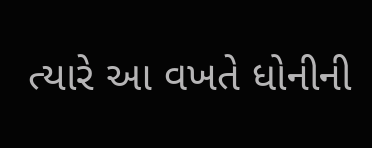ત્યારે આ વખતે ધોનીની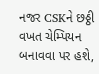નજર CSKને છઠ્ઠી વખત ચેમ્પિયન બનાવવા પર હશે,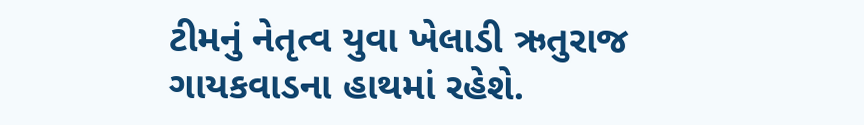ટીમનું નેતૃત્વ યુવા ખેલાડી ઋતુરાજ ગાયકવાડના હાથમાં રહેશે.